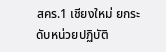สคร.1 เชียงใหม่ ยกระดับหน่วยปฏิบัติ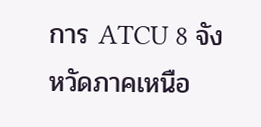การ ATCU 8 จังหวัดภาคเหนือ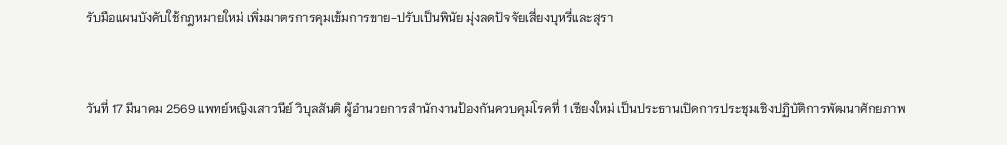รับมือแผนบังคับใช้กฎหมายใหม่ เพิ่มมาตรการคุมเข้มการขาย-ปรับเป็นพินัย มุ่งลดปัจจัยเสี่ยงบุหรี่และสุรา


วันที่ 17 มีนาคม 2569 แพทย์หญิงเสาวนีย์ วิบุลสันติ ผู้อำนวยการสำนักงานป้องกันควบคุมโรคที่ 1 เชียงใหม่ เป็นประธานเปิดการประชุมเชิงปฏิบัติการพัฒนาศักยภาพ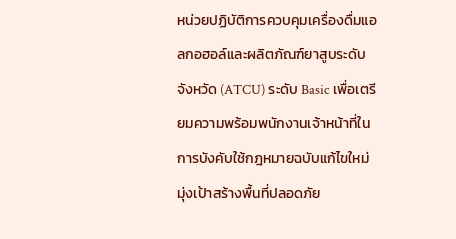หน่วยปฏิบัติการควบคุมเครื่องดื่มแอลกอฮอล์และผลิตภัณฑ์ยาสูบระดับจังหวัด (ATCU) ระดับ Basic เพื่อเตรียมความพร้อมพนักงานเจ้าหน้าที่ในการบังคับใช้กฎหมายฉบับแก้ไขใหม่ มุ่งเป้าสร้างพื้นที่ปลอดภัย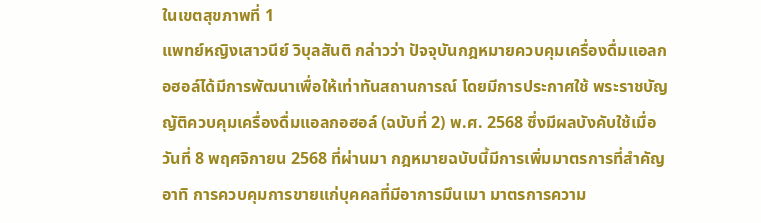ในเขตสุขภาพที่ 1
แพทย์หญิงเสาวนีย์ วิบุลสันติ กล่าวว่า ปัจจุบันกฎหมายควบคุมเครื่องดื่มแอลกอฮอล์ได้มีการพัฒนาเพื่อให้เท่าทันสถานการณ์ โดยมีการประกาศใช้ พระราชบัญญัติควบคุมเครื่องดื่มแอลกอฮอล์ (ฉบับที่ 2) พ.ศ. 2568 ซึ่งมีผลบังคับใช้เมื่อวันที่ 8 พฤศจิกายน 2568 ที่ผ่านมา กฎหมายฉบับนี้มีการเพิ่มมาตรการที่สำคัญ อาทิ การควบคุมการขายแก่บุคคลที่มีอาการมึนเมา มาตรการความ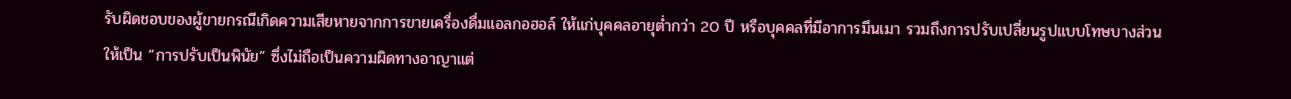รับผิดชอบของผู้ขายกรณีเกิดความเสียหายจากการขายเครื่องดื่มแอลกอฮอล์ ให้แก่บุคคลอายุต่ำกว่า 20 ปี หรือบุคคลที่มีอาการมึนเมา รวมถึงการปรับเปลี่ยนรูปแบบโทษบางส่วนให้เป็น “การปรับเป็นพินัย” ซึ่งไม่ถือเป็นความผิดทางอาญาแต่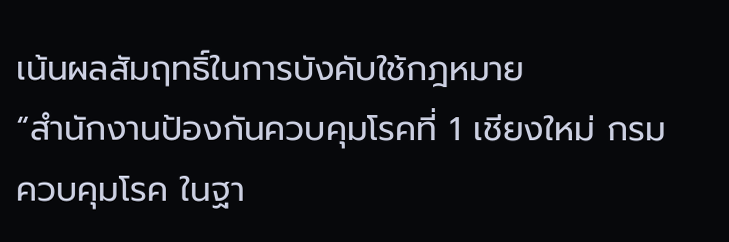เน้นผลสัมฤทธิ์ในการบังคับใช้กฎหมาย
“สำนักงานป้องกันควบคุมโรคที่ 1 เชียงใหม่ กรมควบคุมโรค ในฐา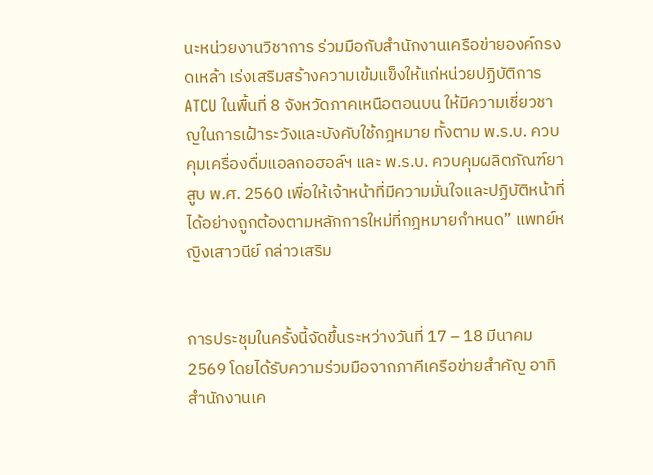นะหน่วยงานวิชาการ ร่วมมือกับสำนักงานเครือข่ายองค์กรงดเหล้า เร่งเสริมสร้างความเข้มแข็งให้แก่หน่วยปฏิบัติการ ATCU ในพื้นที่ 8 จังหวัดภาคเหนือตอนบน ให้มีความเชี่ยวชาญในการเฝ้าระวังและบังคับใช้กฎหมาย ทั้งตาม พ.ร.บ. ควบคุมเครื่องดื่มแอลกอฮอล์ฯ และ พ.ร.บ. ควบคุมผลิตภัณฑ์ยาสูบ พ.ศ. 2560 เพื่อให้เจ้าหน้าที่มีความมั่นใจและปฏิบัติหน้าที่ได้อย่างถูกต้องตามหลักการใหม่ที่กฎหมายกำหนด” แพทย์หญิงเสาวนีย์ กล่าวเสริม


การประชุมในครั้งนี้จัดขึ้นระหว่างวันที่ 17 – 18 มีนาคม 2569 โดยได้รับความร่วมมือจากภาคีเครือข่ายสำคัญ อาทิ สำนักงานเค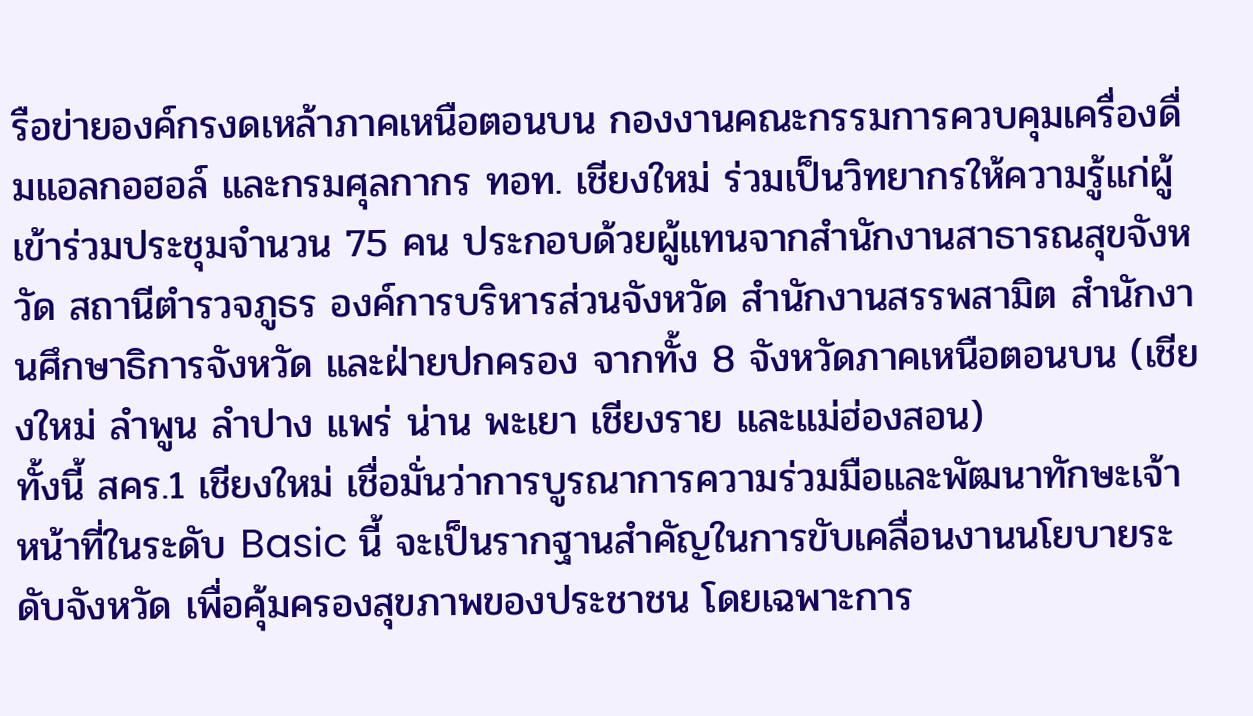รือข่ายองค์กรงดเหล้าภาคเหนือตอนบน กองงานคณะกรรมการควบคุมเครื่องดื่มแอลกอฮอล์ และกรมศุลกากร ทอท. เชียงใหม่ ร่วมเป็นวิทยากรให้ความรู้แก่ผู้เข้าร่วมประชุมจำนวน 75 คน ประกอบด้วยผู้แทนจากสำนักงานสาธารณสุขจังหวัด สถานีตำรวจภูธร องค์การบริหารส่วนจังหวัด สำนักงานสรรพสามิต สำนักงานศึกษาธิการจังหวัด และฝ่ายปกครอง จากทั้ง 8 จังหวัดภาคเหนือตอนบน (เชียงใหม่ ลำพูน ลำปาง แพร่ น่าน พะเยา เชียงราย และแม่ฮ่องสอน)
ทั้งนี้ สคร.1 เชียงใหม่ เชื่อมั่นว่าการบูรณาการความร่วมมือและพัฒนาทักษะเจ้าหน้าที่ในระดับ Basic นี้ จะเป็นรากฐานสำคัญในการขับเคลื่อนงานนโยบายระดับจังหวัด เพื่อคุ้มครองสุขภาพของประชาชน โดยเฉพาะการ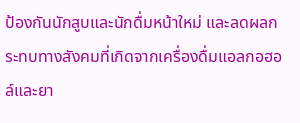ป้องกันนักสูบและนักดื่มหน้าใหม่ และลดผลกระทบทางสังคมที่เกิดจากเครื่องดื่มแอลกอฮอล์และยา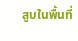สูบในพื้นที่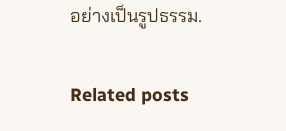อย่างเป็นรูปธรรม.

Related posts